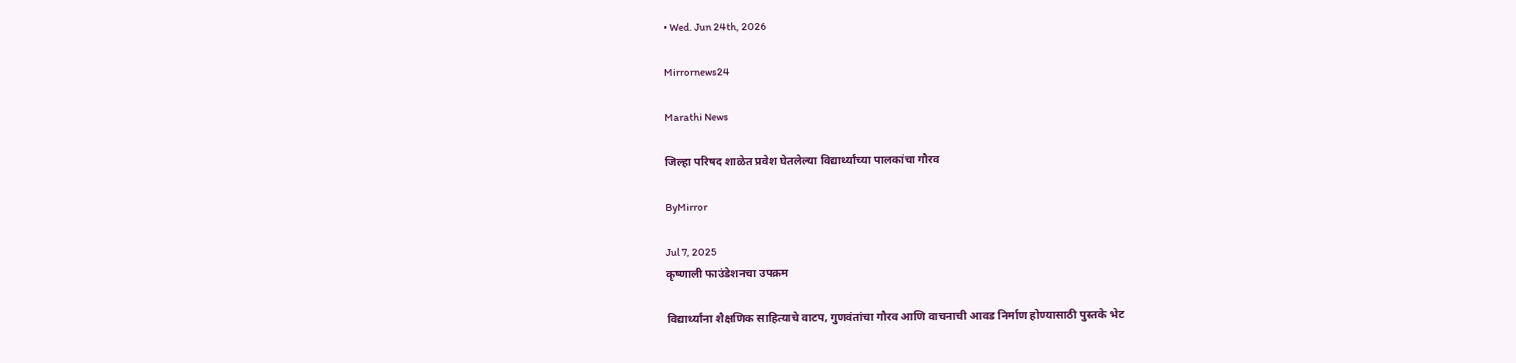• Wed. Jun 24th, 2026

Mirrornews24

Marathi News

जिल्हा परिषद शाळेत प्रवेश घेतलेल्या विद्यार्थ्यांच्या पालकांचा गौरव

ByMirror

Jul 7, 2025
कृष्णाली फाउंडेशनचा उपक्रम

विद्यार्थ्यांना शैक्षणिक साहित्याचे वाटप, गुणवंतांचा गौरव आणि वाचनाची आवड निर्माण होण्यासाठी पुस्तके भेट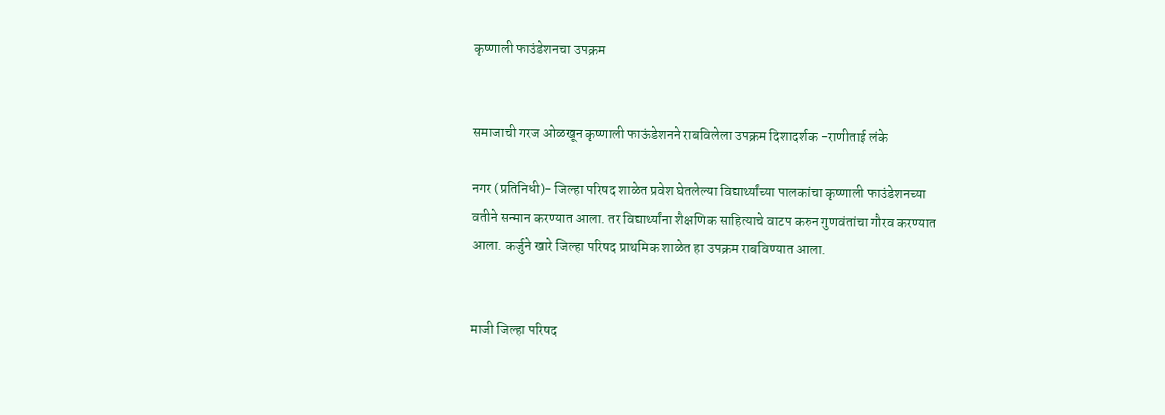कृष्णाली फाउंडेशनचा उपक्रम


समाजाची गरज ओळखून कृष्णाली फाऊंडेशनने राबविलेला उपक्रम दिशादर्शक -राणीताई लंके

नगर (प्रतिनिधी)- जिल्हा परिषद शाळेत प्रवेश घेतलेल्या विद्यार्थ्यांच्या पालकांचा कृष्णाली फाउंडेशनच्या वतीने सन्मान करण्यात आला. तर विद्यार्थ्यांना शैक्षणिक साहित्याचे वाटप करुन गुणवंतांचा गौरव करण्यात आला. कर्जुने खारे जिल्हा परिषद प्राथमिक शाळेत हा उपक्रम राबविण्यात आला.


माजी जिल्हा परिषद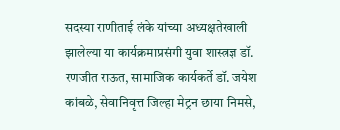सदस्या राणीताई लंके यांच्या अध्यक्षतेखाली झालेल्या या कार्यक्रमाप्रसंगी युवा शास्त्रज्ञ डॉ. रणजीत राऊत, सामाजिक कार्यकर्ते डॉ. जयेश कांबळे, सेवानिवृत्त जिल्हा मेट्रन छाया निमसे,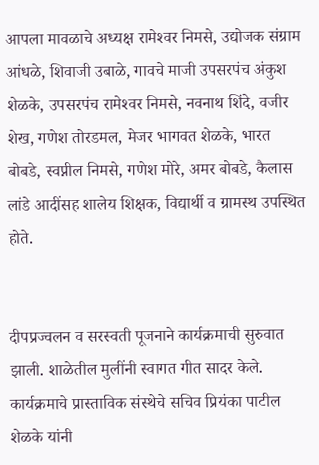आपला मावळाचे अध्यक्ष रामेश्‍वर निमसे, उद्योजक संग्राम आंधळे, शिवाजी उबाळे, गावचे माजी उपसरपंच अंकुश शेळके, उपसरपंच रामेश्‍वर निमसे, नवनाथ शिंदे, वजीर शेख, गणेश तोरडमल, मेजर भागवत शेळके, भारत बोबडे, स्वप्नील निमसे, गणेश मोरे, अमर बोबडे, कैलास लांडे आदींसह शालेय शिक्षक, विद्यार्थी व ग्रामस्थ उपस्थित होते.


दीपप्रज्वलन व सरस्वती पूजनाने कार्यक्रमाची सुरुवात झाली. शाळेतील मुलींनी स्वागत गीत सादर केले. कार्यक्रमाचे प्रास्ताविक संस्थेचे सचिव प्रियंका पाटील शेळके यांनी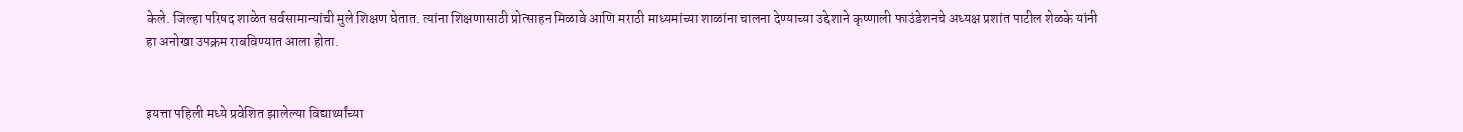केले. जिल्हा परिषद शाळेत सर्वसामान्यांची मुले शिक्षण घेतात. त्यांना शिक्षणासाठी प्रोत्साहन मिळावे आणि मराठी माध्यमांच्या शाळांना चालना देण्याच्या उद्देशाने कृष्णाली फाउंडेशनचे अध्यक्ष प्रशांत पाटील शेळके यांनी हा अनोखा उपक्रम राबविण्यात आला होता.


इयत्ता पहिली मध्ये प्रवेशित झालेल्या विद्यार्थ्यांच्या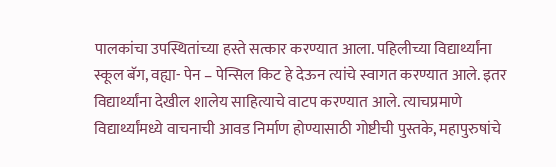पालकांचा उपस्थितांच्या हस्ते सत्कार करण्यात आला. पहिलीच्या विद्यार्थ्यांना स्कूल बॅग, वह्या- पेन – पेन्सिल किट हे देऊन त्यांचे स्वागत करण्यात आले. इतर विद्यार्थ्यांना देखील शालेय साहित्याचे वाटप करण्यात आले. त्याचप्रमाणे विद्यार्थ्यांमध्ये वाचनाची आवड निर्माण होण्यासाठी गोष्टीची पुस्तके, महापुरुषांचे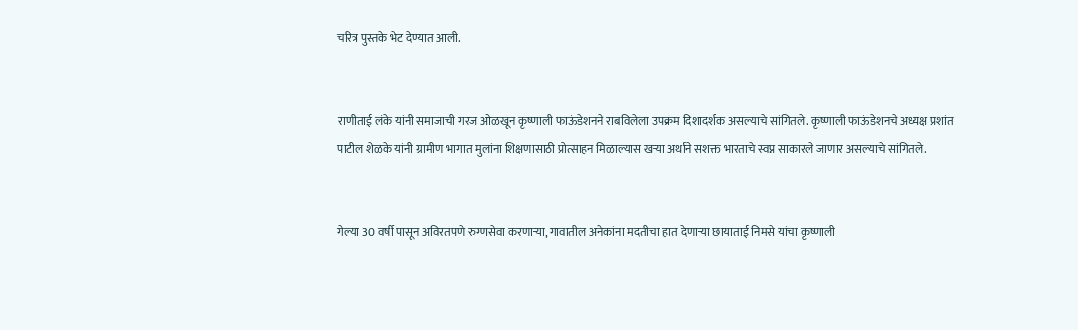चरित्र पुस्तके भेट देण्यात आली.


राणीताई लंके यांनी समाजाची गरज ओळखून कृष्णाली फाऊंडेशनने राबविलेला उपक्रम दिशादर्शक असल्याचे सांगितले. कृष्णाली फाऊंडेशनचे अध्यक्ष प्रशांत पाटील शेळके यांनी ग्रामीण भागात मुलांना शिक्षणासाठी प्रोत्साहन मिळाल्यास खऱ्या अर्थाने सशक्त भारताचे स्वप्न साकारले जाणार असल्याचे सांगितले.


गेल्या 30 वर्षी पासून अविरतपणे रुग्णसेवा करणाऱ्या, गावातील अनेकांना मदतीचा हात देणाऱ्या छायाताई निमसे यांचा कृष्णाली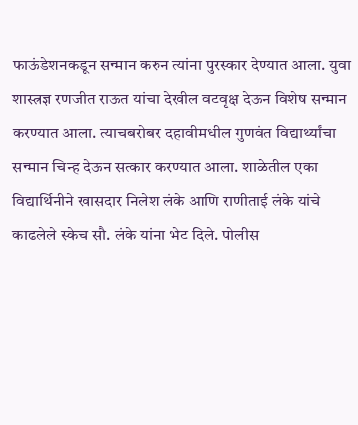फाऊंडेशनकडून सन्मान करुन त्यांना पुरस्कार देण्यात आला. युवा शास्त्रज्ञ रणजीत राऊत यांचा देखील वटवृक्ष देऊन विशेष सन्मान करण्यात आला. त्याचबरोबर दहावीमधील गुणवंत विद्यार्थ्यांचा सन्मान चिन्ह देऊन सत्कार करण्यात आला. शाळेतील एका विद्यार्थिनीने खासदार निलेश लंके आणि राणीताई लंके यांचे काढलेले स्केच सौ. लंके यांना भेट दिले. पोलीस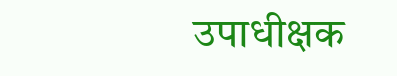उपाधीक्षक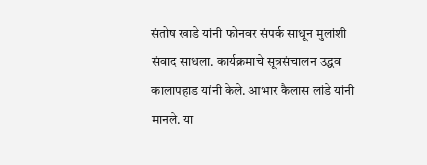संतोष खाडे यांनी फोनवर संपर्क साधून मुलांशी संवाद साधला. कार्यक्रमाचे सूत्रसंचालन उद्धव कालापहाड यांनी केले. आभार कैलास लांडे यांनी मानले. या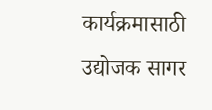कार्यक्रमासाठी उद्योजक सागर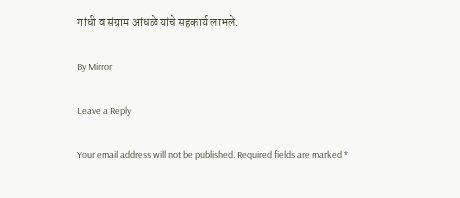गांधी व संग्राम आंधळे यांचे सहकार्य लाभले.

By Mirror

Leave a Reply

Your email address will not be published. Required fields are marked *